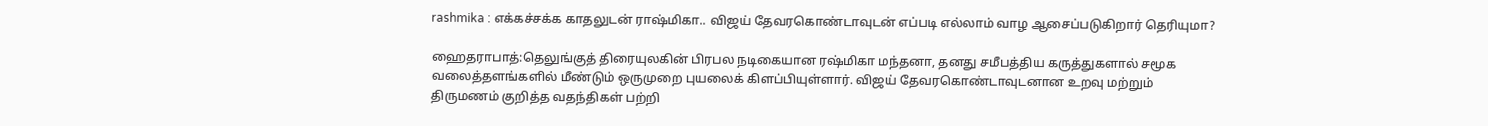rashmika : எக்கச்சக்க காதலுடன் ராஷ்மிகா.. விஜய் தேவரகொண்டாவுடன் எப்படி எல்லாம் வாழ ஆசைப்படுகிறார் தெரியுமா?

ஹைதராபாத்:தெலுங்குத் திரையுலகின் பிரபல நடிகையான ரஷ்மிகா மந்தனா, தனது சமீபத்திய கருத்துகளால் சமூக வலைத்தளங்களில் மீண்டும் ஒருமுறை புயலைக் கிளப்பியுள்ளார். விஜய் தேவரகொண்டாவுடனான உறவு மற்றும் திருமணம் குறித்த வதந்திகள் பற்றி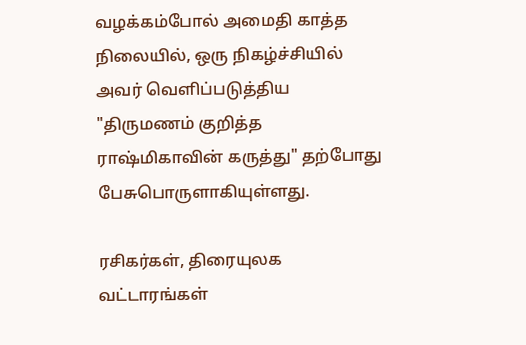வழக்கம்போல் அமைதி காத்த நிலையில், ஒரு நிகழ்ச்சியில் அவர் வெளிப்படுத்திய "திருமணம் குறித்த ராஷ்மிகாவின் கருத்து" தற்போது பேசுபொருளாகியுள்ளது.

ரசிகர்கள், திரையுலக வட்டாரங்கள்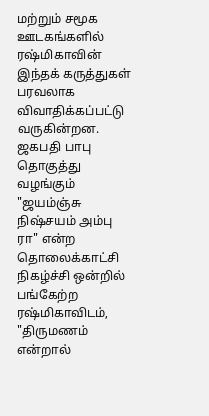மற்றும் சமூக ஊடகங்களில் ரஷ்மிகாவின் இந்தக் கருத்துகள் பரவலாக விவாதிக்கப்பட்டு வருகின்றன. ஜகபதி பாபு தொகுத்து வழங்கும் "ஜயம்ஞ்சு நிஷ்சயம் அம்பு ரா" என்ற தொலைக்காட்சி நிகழ்ச்சி ஒன்றில் பங்கேற்ற ரஷ்மிகாவிடம், "திருமணம் என்றால்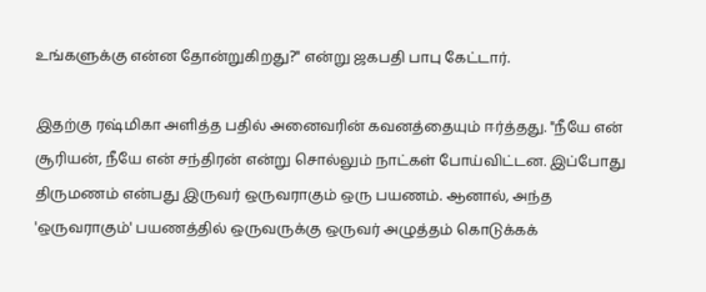உங்களுக்கு என்ன தோன்றுகிறது?" என்று ஜகபதி பாபு கேட்டார்.

இதற்கு ரஷ்மிகா அளித்த பதில் அனைவரின் கவனத்தையும் ஈர்த்தது. "நீயே என் சூரியன், நீயே என் சந்திரன் என்று சொல்லும் நாட்கள் போய்விட்டன. இப்போது திருமணம் என்பது இருவர் ஒருவராகும் ஒரு பயணம். ஆனால், அந்த 'ஒருவராகும்' பயணத்தில் ஒருவருக்கு ஒருவர் அழுத்தம் கொடுக்கக்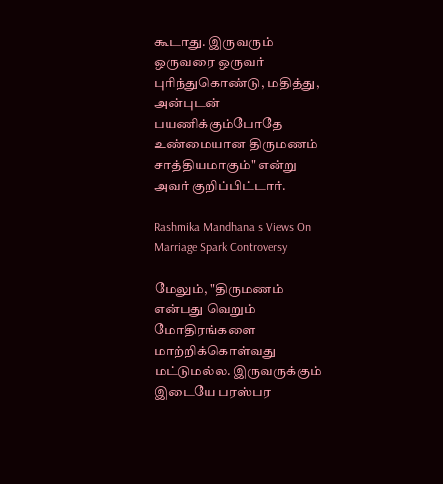கூடாது. இருவரும் ஒருவரை ஒருவர் புரிந்துகொண்டு, மதித்து, அன்புடன் பயணிக்கும்போதே உண்மையான திருமணம் சாத்தியமாகும்" என்று அவர் குறிப்பிட்டார்.

Rashmika Mandhana s Views On Marriage Spark Controversy

மேலும், "திருமணம் என்பது வெறும் மோதிரங்களை மாற்றிக்கொள்வது மட்டுமல்ல. இருவருக்கும் இடையே பரஸ்பர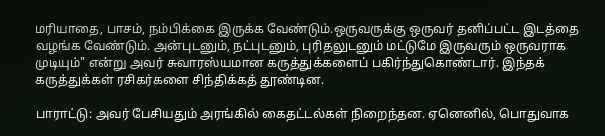மரியாதை, பாசம், நம்பிக்கை இருக்க வேண்டும்.ஒருவருக்கு ஒருவர் தனிப்பட்ட இடத்தை வழங்க வேண்டும். அன்புடனும், நட்புடனும், புரிதலுடனும் மட்டுமே இருவரும் ஒருவராக முடியும்" என்று அவர் சுவாரஸ்யமான கருத்துக்களைப் பகிர்ந்துகொண்டார். இந்தக் கருத்துக்கள் ரசிகர்களை சிந்திக்கத் தூண்டின.

பாராட்டு: அவர் பேசியதும் அரங்கில் கைதட்டல்கள் நிறைந்தன. ஏனெனில், பொதுவாக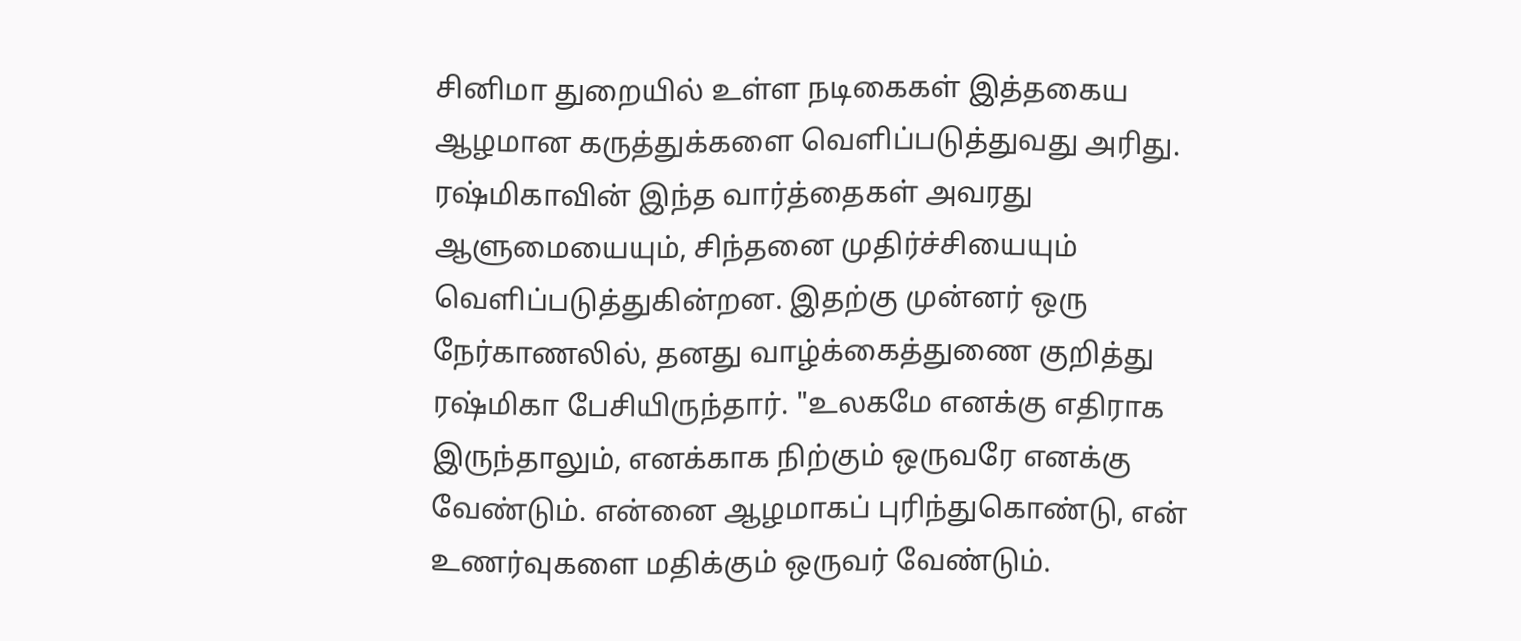சினிமா துறையில் உள்ள நடிகைகள் இத்தகைய ஆழமான கருத்துக்களை வெளிப்படுத்துவது அரிது. ரஷ்மிகாவின் இந்த வார்த்தைகள் அவரது ஆளுமையையும், சிந்தனை முதிர்ச்சியையும் வெளிப்படுத்துகின்றன. இதற்கு முன்னர் ஒரு நேர்காணலில், தனது வாழ்க்கைத்துணை குறித்து ரஷ்மிகா பேசியிருந்தார். "உலகமே எனக்கு எதிராக இருந்தாலும், எனக்காக நிற்கும் ஒருவரே எனக்கு வேண்டும். என்னை ஆழமாகப் புரிந்துகொண்டு, என் உணர்வுகளை மதிக்கும் ஒருவர் வேண்டும்.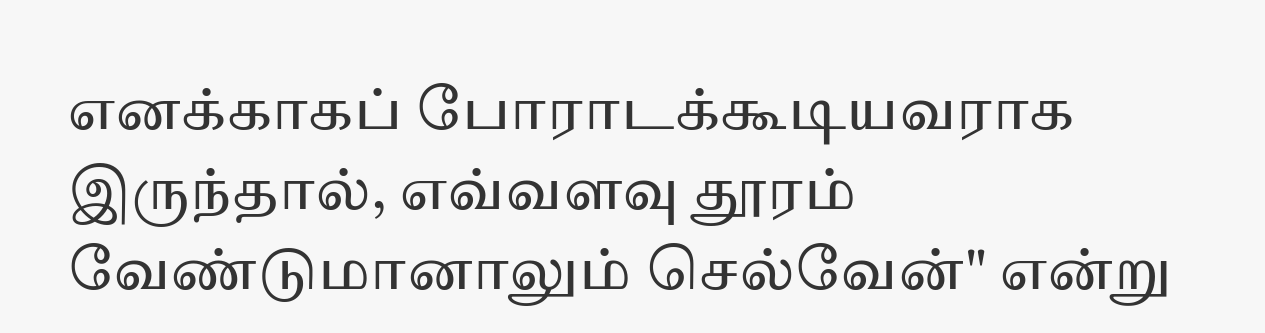எனக்காகப் போராடக்கூடியவராக இருந்தால், எவ்வளவு தூரம் வேண்டுமானாலும் செல்வேன்" என்று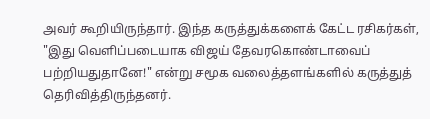அவர் கூறியிருந்தார். இந்த கருத்துக்களைக் கேட்ட ரசிகர்கள், "இது வெளிப்படையாக விஜய் தேவரகொண்டாவைப் பற்றியதுதானே!" என்று சமூக வலைத்தளங்களில் கருத்துத் தெரிவித்திருந்தனர்.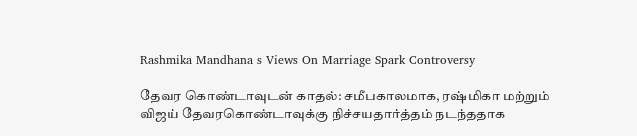Rashmika Mandhana s Views On Marriage Spark Controversy

தேவர கொண்டாவுடன் காதல்: சமீபகாலமாக, ரஷ்மிகா மற்றும் விஜய் தேவரகொண்டாவுக்கு நிச்சயதார்த்தம் நடந்ததாக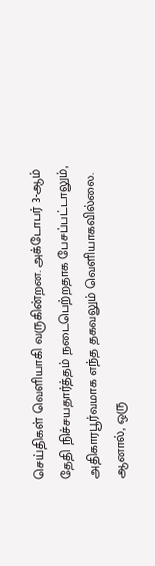செய்திகள் வெளியாகி வருகின்றன. அக்டோபர் 3-ஆம் தேதி நிச்சயதார்த்தம் நடைபெற்றதாக பேசப்பட்டாலும், அதிகாரபூர்வமாக எந்த தகவலும் வெளியாகவில்லை. ஆனால், ஒரு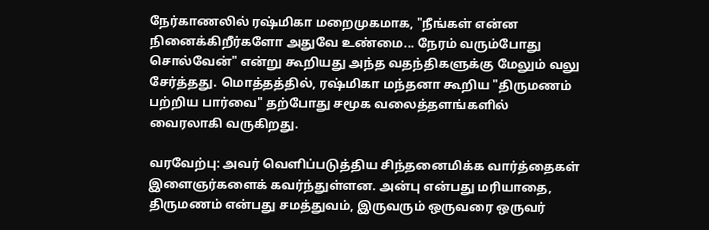நேர்காணலில் ரஷ்மிகா மறைமுகமாக, "நீங்கள் என்ன நினைக்கிறீர்களோ அதுவே உண்மை... நேரம் வரும்போது சொல்வேன்" என்று கூறியது அந்த வதந்திகளுக்கு மேலும் வலு சேர்த்தது. மொத்தத்தில், ரஷ்மிகா மந்தனா கூறிய "திருமணம் பற்றிய பார்வை" தற்போது சமூக வலைத்தளங்களில் வைரலாகி வருகிறது.

வரவேற்பு: அவர் வெளிப்படுத்திய சிந்தனைமிக்க வார்த்தைகள் இளைஞர்களைக் கவர்ந்துள்ளன. அன்பு என்பது மரியாதை, திருமணம் என்பது சமத்துவம், இருவரும் ஒருவரை ஒருவர்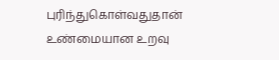புரிந்துகொள்வதுதான் உண்மையான உறவு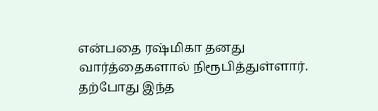என்பதை ரஷ்மிகா தனது வார்த்தைகளால் நிரூபித்துள்ளார். தற்போது இந்த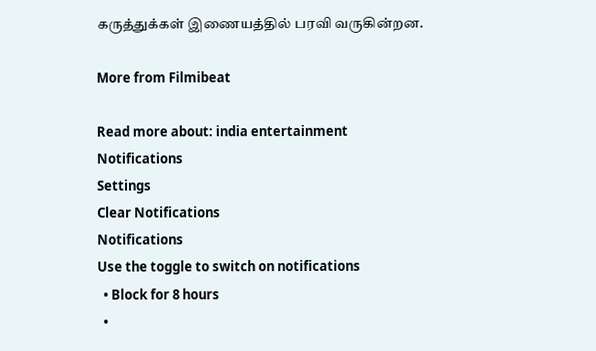கருத்துக்கள் இணையத்தில் பரவி வருகின்றன.

More from Filmibeat

Read more about: india entertainment
Notifications
Settings
Clear Notifications
Notifications
Use the toggle to switch on notifications
  • Block for 8 hours
  •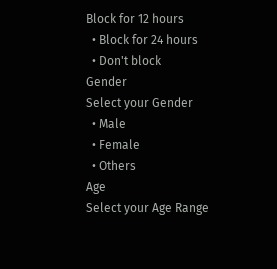Block for 12 hours
  • Block for 24 hours
  • Don't block
Gender
Select your Gender
  • Male
  • Female
  • Others
Age
Select your Age Range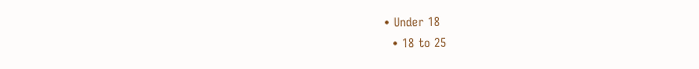• Under 18
  • 18 to 25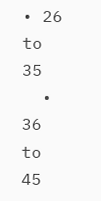• 26 to 35
  • 36 to 45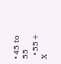• 45 to 55
  • 55+
X